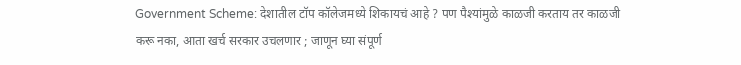Government Scheme: देशातील टॉप कॉलेजमध्ये शिकायचं आहे ? पण पैश्यांमुळे काळजी करताय तर काळजी करू नका, आता खर्च सरकार उचलणार ; जाणून घ्या संपूर्ण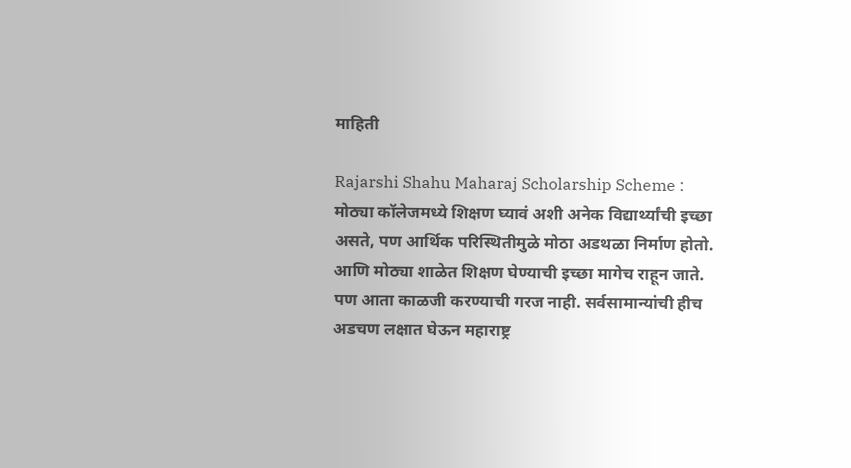माहिती

Rajarshi Shahu Maharaj Scholarship Scheme : मोठ्या कॉलेजमध्ये शिक्षण घ्यावं अशी अनेक विद्यार्थ्यांची इच्छा असते, पण आर्थिक परिस्थितीमुळे मोठा अडथळा निर्माण होतो. आणि मोठ्या शाळेत शिक्षण घेण्याची इच्छा मागेच राहून जाते. पण आता काळजी करण्याची गरज नाही. सर्वसामान्यांची हीच अडचण लक्षात घेऊन महाराष्ट्र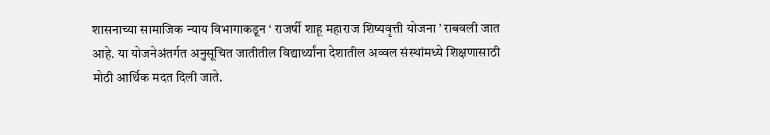शासनाच्या सामाजिक न्याय विभागाकडून ‘ राजर्षी शाहू महाराज शिष्यवृत्ती योजना ’ राबवली जात आहे. या योजनेअंतर्गत अनुसूचित जातीतील विद्यार्थ्यांना देशातील अव्वल संस्थांमध्ये शिक्षणासाठी मोठी आर्थिक मदत दिली जाते.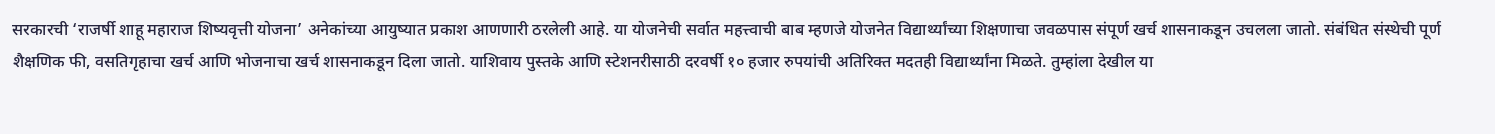सरकारची ‘राजर्षी शाहू महाराज शिष्यवृत्ती योजना’ अनेकांच्या आयुष्यात प्रकाश आणणारी ठरलेली आहे. या योजनेची सर्वात महत्त्वाची बाब म्हणजे योजनेत विद्यार्थ्यांच्या शिक्षणाचा जवळपास संपूर्ण खर्च शासनाकडून उचलला जातो. संबंधित संस्थेची पूर्ण शैक्षणिक फी, वसतिगृहाचा खर्च आणि भोजनाचा खर्च शासनाकडून दिला जातो. याशिवाय पुस्तके आणि स्टेशनरीसाठी दरवर्षी १० हजार रुपयांची अतिरिक्त मदतही विद्यार्थ्यांना मिळते. तुम्हांला देखील या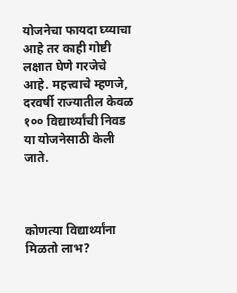योजनेचा फायदा घ्य्याचा आहे तर काही गोष्टी लक्षात घेणे गरजेचे आहे. महत्त्वाचे म्हणजे, दरवर्षी राज्यातील केवळ १०० विद्यार्थ्यांची निवड या योजनेसाठी केली जाते.



कोणत्या विद्यार्थ्यांना मिळतो लाभ?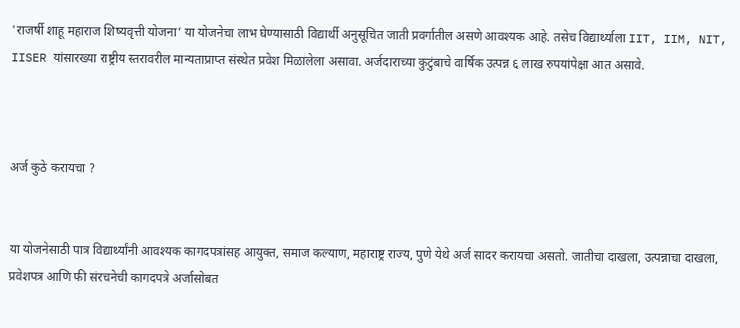'राजर्षी शाहू महाराज शिष्यवृत्ती योजना’ या योजनेचा लाभ घेण्यासाठी विद्यार्थी अनुसूचित जाती प्रवर्गातील असणे आवश्यक आहे. तसेच विद्यार्थ्याला IIT, IIM, NIT, IISER यांसारख्या राष्ट्रीय स्तरावरील मान्यताप्राप्त संस्थेत प्रवेश मिळालेला असावा. अर्जदाराच्या कुटुंबाचे वार्षिक उत्पन्न ६ लाख रुपयांपेक्षा आत असावे.



अर्ज कुठे करायचा ?


या योजनेसाठी पात्र विद्यार्थ्यांनी आवश्यक कागदपत्रांसह आयुक्त, समाज कल्याण, महाराष्ट्र राज्य, पुणे येथे अर्ज सादर करायचा असतो. जातीचा दाखला, उत्पन्नाचा दाखला, प्रवेशपत्र आणि फी संरचनेची कागदपत्रे अर्जासोबत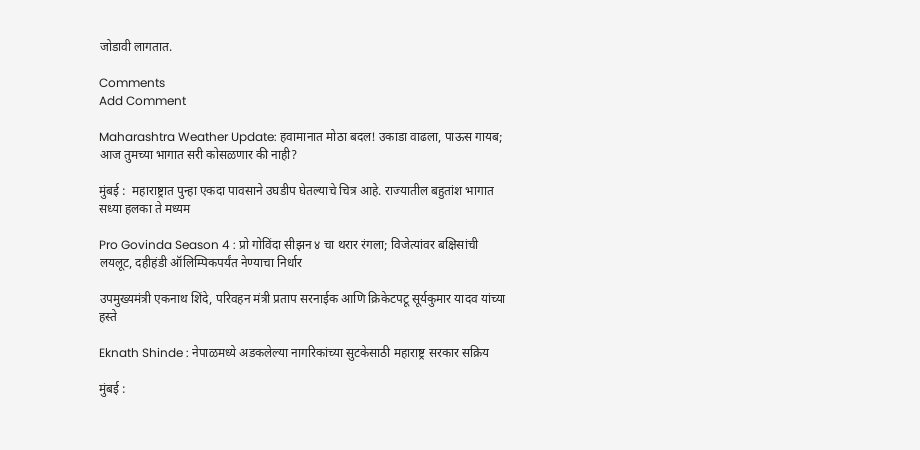जोडावी लागतात.

Comments
Add Comment

Maharashtra Weather Update: हवामानात मोठा बदल! उकाडा वाढला, पाऊस गायब; आज तुमच्या भागात सरी कोसळणार की नाही?

मुंबई :  महाराष्ट्रात पुन्हा एकदा पावसाने उघडीप घेतल्याचे चित्र आहे. राज्यातील बहुतांश भागात सध्या हलका ते मध्यम

Pro Govinda Season 4 : प्रो गोविंदा सीझन ४ चा थरार रंगला; विजेत्यांवर बक्षिसांची लयलूट, दहीहंडी ऑलिम्पिकपर्यंत नेण्याचा निर्धार

उपमुख्यमंत्री एकनाथ शिंदे, परिवहन मंत्री प्रताप सरनाईक आणि क्रिकेटपटू सूर्यकुमार यादव यांच्या हस्ते

Eknath Shinde : नेपाळमध्ये अडकलेल्या नागरिकांच्या सुटकेसाठी महाराष्ट्र सरकार सक्रिय

मुंबई :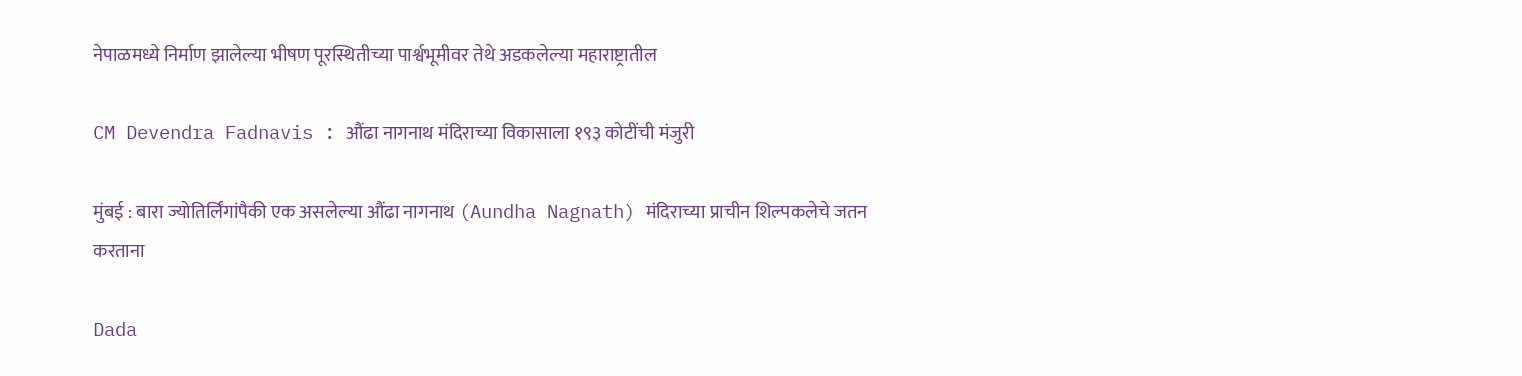नेपाळमध्ये निर्माण झालेल्या भीषण पूरस्थितीच्या पार्श्वभूमीवर तेथे अडकलेल्या महाराष्ट्रातील

CM Devendra Fadnavis : औंढा नागनाथ मंदिराच्या विकासाला १९३ कोटींची मंजुरी

मुंबई : बारा ज्योतिर्लिंगांपैकी एक असलेल्या औंढा नागनाथ (Aundha Nagnath) मंदिराच्या प्राचीन शिल्पकलेचे जतन करताना

Dada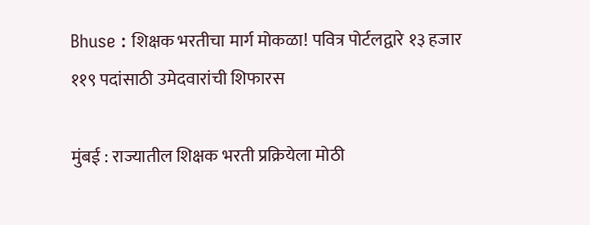Bhuse : शिक्षक भरतीचा मार्ग मोकळा! पवित्र पोर्टलद्वारे १३ हजार ११९ पदांसाठी उमेदवारांची शिफारस

मुंबई : राज्यातील शिक्षक भरती प्रक्रियेला मोठी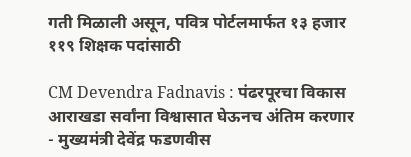गती मिळाली असून, पवित्र पोर्टलमार्फत १३ हजार ११९ शिक्षक पदांसाठी

CM Devendra Fadnavis : पंढरपूरचा विकास आराखडा सर्वांना विश्वासात घेऊनच अंतिम करणार - मुख्यमंत्री देवेंद्र फडणवीस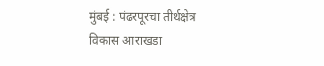मुंबई : पंढरपूरचा तीर्थक्षेत्र विकास आराखडा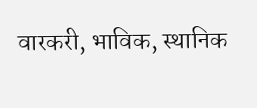वारकरी, भाविक, स्थानिक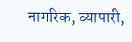नागरिक, व्यापारी,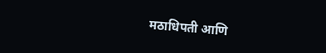मठाधिपती आणि